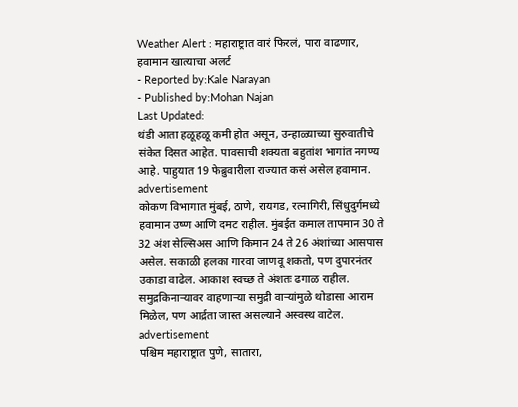Weather Alert : महाराष्ट्रात वारं फिरलं, पारा वाढणार, हवामान खात्याचा अलर्ट
- Reported by:Kale Narayan
- Published by:Mohan Najan
Last Updated:
थंडी आता हळूहळू कमी होत असून, उन्हाळ्याच्या सुरुवातीचे संकेत दिसत आहेत. पावसाची शक्यता बहुतांश भागांत नगण्य आहे. पाहुयात 19 फेब्रुवारीला राज्यात कसं असेल हवामान.
advertisement
कोकण विभागात मुंबई, ठाणे, रायगड, रत्नागिरी, सिंधुदुर्गमध्ये हवामान उष्ण आणि दमट राहील. मुंबईत कमाल तापमान 30 ते 32 अंश सेल्सिअस आणि किमान 24 ते 26 अंशांच्या आसपास असेल. सकाळी हलका गारवा जाणवू शकतो, पण दुपारनंतर उकाडा वाढेल. आकाश स्वच्छ ते अंशतः ढगाळ राहील. समुद्रकिनाऱ्यावर वाहणाऱ्या समुद्री वाऱ्यांमुळे थोडासा आराम मिळेल, पण आर्द्रता जास्त असल्याने अस्वस्थ वाटेल.
advertisement
पश्चिम महाराष्ट्रात पुणे, सातारा,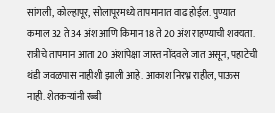सांगली, कोल्हापूर, सोलापूरमध्ये तापमानात वाढ होईल. पुण्यात कमाल 32 ते 34 अंश आणि किमान 18 ते 20 अंश राहण्याची शक्यता. रात्रीचे तापमान आता 20 अंशांपेक्षा जास्त नोंदवले जात असून, पहाटेची थंडी जवळपास नाहीशी झाली आहे. आकाश निरभ्र राहील, पाऊस नाही. शेतकऱ्यांनी रब्बी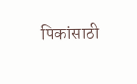पिकांसाठी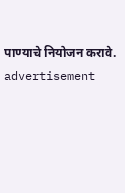पाण्याचे नियोजन करावे.
advertisement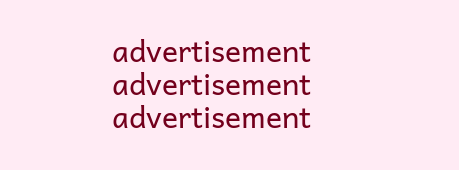advertisement
advertisement
advertisement